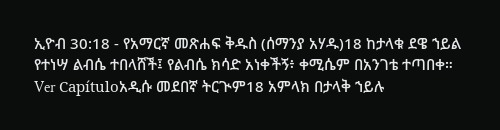ኢዮብ 30:18 - የአማርኛ መጽሐፍ ቅዱስ (ሰማንያ አሃዱ)18 ከታላቁ ደዌ ኀይል የተነሣ ልብሴ ተበላሸች፤ የልብሴ ክሳድ አነቀችኝ፥ ቀሚሴም በአንገቴ ተጣበቀ። Ver Capítuloአዲሱ መደበኛ ትርጒም18 አምላክ በታላቅ ኀይሉ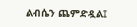ልብሴን ጨምድዷል፤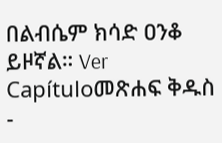በልብሴም ክሳድ ዐንቆ ይዞኛል። Ver Capítuloመጽሐፍ ቅዱስ -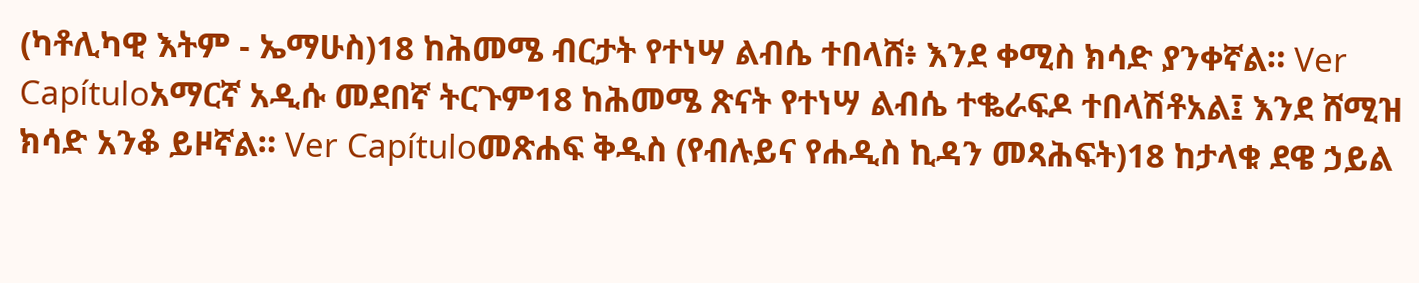(ካቶሊካዊ እትም - ኤማሁስ)18 ከሕመሜ ብርታት የተነሣ ልብሴ ተበላሸ፥ እንደ ቀሚስ ክሳድ ያንቀኛል። Ver Capítuloአማርኛ አዲሱ መደበኛ ትርጉም18 ከሕመሜ ጽናት የተነሣ ልብሴ ተቈራፍዶ ተበላሽቶአል፤ እንደ ሸሚዝ ክሳድ አንቆ ይዞኛል። Ver Capítuloመጽሐፍ ቅዱስ (የብሉይና የሐዲስ ኪዳን መጻሕፍት)18 ከታላቁ ደዌ ኃይል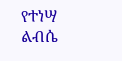የተነሣ ልብሴ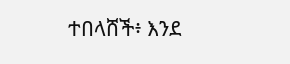ተበላሸች፥ እንደ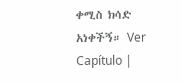ቀሚስ ክሳድ አነቀችኝ። Ver Capítulo |